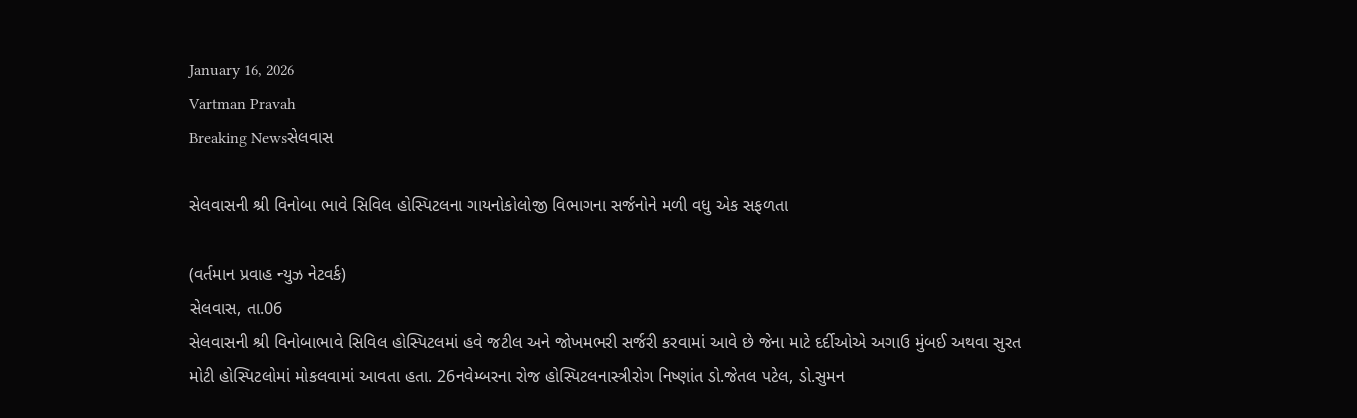January 16, 2026
Vartman Pravah
Breaking Newsસેલવાસ

સેલવાસની શ્રી વિનોબા ભાવે સિવિલ હોસ્‍પિટલના ગાયનોકોલોજી વિભાગના સર્જનોને મળી વધુ એક સફળતા

(વર્તમાન પ્રવાહ ન્‍યુઝ નેટવર્ક)
સેલવાસ, તા.06
સેલવાસની શ્રી વિનોબાભાવે સિવિલ હોસ્‍પિટલમાં હવે જટીલ અને જોખમભરી સર્જરી કરવામાં આવે છે જેના માટે દર્દીઓએ અગાઉ મુંબઈ અથવા સુરત મોટી હોસ્‍પિટલોમાં મોકલવામાં આવતા હતા. 26નવેમ્‍બરના રોજ હોસ્‍પિટલનાસ્ત્રીરોગ નિષ્‍ણાંત ડો.જેતલ પટેલ, ડો.સુમન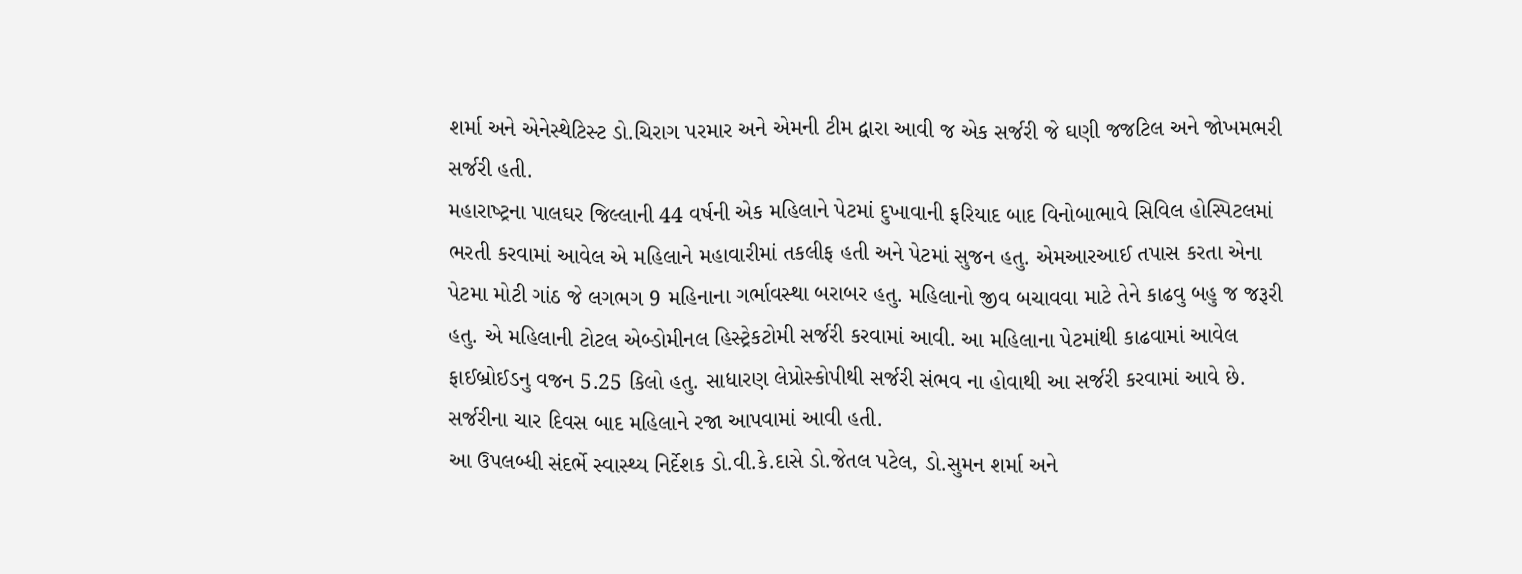શર્મા અને એનેસ્‍થેટિસ્‍ટ ડો.ચિરાગ પરમાર અને એમની ટીમ દ્વારા આવી જ એક સર્જરી જે ઘણી જજટિલ અને જોખમભરી સર્જરી હતી.
મહારાષ્‍ટ્રના પાલઘર જિલ્લાની 44 વર્ષની એક મહિલાને પેટમાં દુખાવાની ફરિયાદ બાદ વિનોબાભાવે સિવિલ હોસ્‍પિટલમાં ભરતી કરવામાં આવેલ એ મહિલાને મહાવારીમાં તકલીફ હતી અને પેટમાં સુજન હતુ. એમઆરઆઈ તપાસ કરતા એના પેટમા મોટી ગાંઠ જે લગભગ 9 મહિનાના ગર્ભાવસ્‍થા બરાબર હતુ. મહિલાનો જીવ બચાવવા માટે તેને કાઢવુ બહુ જ જરૂરી હતુ. એ મહિલાની ટોટલ એબ્‍ડોમીનલ હિસ્‍ટ્રેકટોમી સર્જરી કરવામાં આવી. આ મહિલાના પેટમાંથી કાઢવામાં આવેલ ફાઈબ્રોઈડનુ વજન 5.25 કિલો હતુ. સાધારણ લેપ્રોસ્‍કોપીથી સર્જરી સંભવ ના હોવાથી આ સર્જરી કરવામાં આવે છે. સર્જરીના ચાર દિવસ બાદ મહિલાને રજા આપવામાં આવી હતી.
આ ઉપલબ્‍ધી સંદર્ભે સ્‍વાસ્‍થ્‍ય નિર્દેશક ડો.વી.કે.દાસે ડો.જેતલ પટેલ, ડો.સુમન શર્મા અને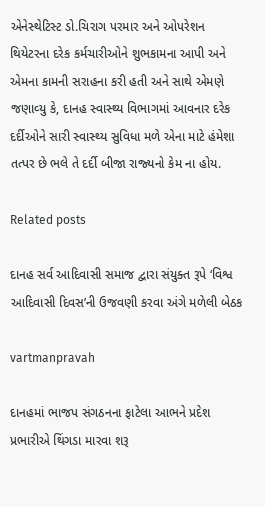એનેસ્‍થેટિસ્‍ટ ડો.ચિરાગ પરમાર અને ઓપરેશન થિયેટરના દરેક કર્મચારીઓને શુભકામના આપી અને એમના કામની સરાહના કરી હતી અને સાથે એમણે જણાવ્‍યુ કે, દાનહ સ્‍વાસ્‍થ્‍ય વિભાગમાં આવનાર દરેક દર્દીઓને સારી સ્‍વાસ્‍થ્‍ય સુવિધા મળે એના માટે હંમેશા તત્‍પર છે ભલે તે દર્દી બીજા રાજ્‍યનો કેમ ના હોય.

Related posts

દાનહ સર્વ આદિવાસી સમાજ દ્વારા સંયુક્‍ત રૂપે ‘વિશ્વ આદિવાસી દિવસ’ની ઉજવણી કરવા અંગે મળેલી બેઠક

vartmanpravah

દાનહમાં ભાજપ સંગઠનના ફાટેલા આભને પ્રદેશ પ્રભારીએ થિંગડા મારવા શરૂ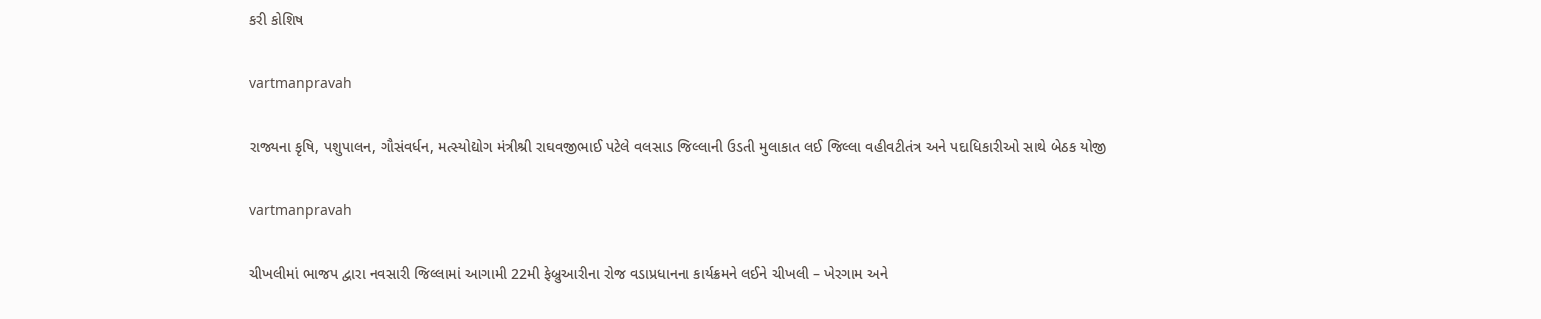કરી કોશિષ

vartmanpravah

રાજ્યના કૃષિ, પશુપાલન, ગૌસંવર્ધન, મત્સ્યોદ્યોગ મંત્રીશ્રી રાઘવજીભાઈ પટેલે વલસાડ જિલ્લાની ઉડતી મુલાકાત લઈ જિલ્લા વહીવટીતંત્ર અને પદાધિકારીઓ સાથે બેઠક યોજી

vartmanpravah

ચીખલીમાં ભાજપ દ્વારા નવસારી જિલ્લામાં આગામી 22મી ફેબ્રુઆરીના રોજ વડાપ્રધાનના કાર્યક્રમને લઈને ચીખલી – ખેરગામ અને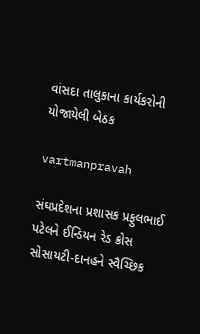વાંસદા તાલુકાના કાર્યકરોની યોજાયેલી બેઠક

vartmanpravah

સંઘપ્રદેશના પ્રશાસક પ્રફુલભાઈ પટેલને ઈન્‍ડિયન રેડ ક્રોસ સોસાયટી-દાનહને સ્‍વૈચ્‍છિક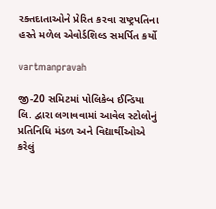રક્‍તદાતાઓને પ્રેરિત કરવા રાષ્‍ટ્રપતિના હસ્‍તે મળેલ એવોર્ડશિલ્‍ડ સમર્પિત કર્યો

vartmanpravah

જી-20 સમિટમાં પોલિકેબ ઈન્‍ડિયા લિ. દ્વારા લગાવવામાં આવેલ સ્‍ટોલોનું પ્રતિનિધિ મંડળ અને વિદ્યાર્થીઓએ કરેલું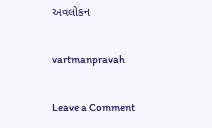અવલોકન

vartmanpravah

Leave a Comment